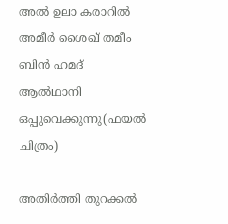അൽ ഉലാ കരാറിൽ അമീർ ശൈഖ് തമീം ബിൻ ഹമദ് ആൽഥാനി ഒപ്പുവെക്കുന്നു(ഫയൽ ചിത്രം)

അതിർത്തി തുറക്കൽ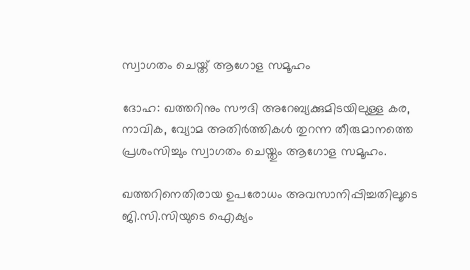സ്വാഗതം ചെയ്ത് ആഗോള സമൂഹം

ദോഹ: ഖത്തറിനും സൗദി അറേബ്യക്കുമിടയിലുള്ള കര, നാവിക, വ്യോമ അതിർത്തികൾ തുറന്ന തീരുമാനത്തെ പ്രശംസിച്ചും സ്വാഗതം ചെയ്തും ആഗോള സമൂഹം.

ഖത്തറിനെതിരായ ഉപരോധം അവസാനിപ്പിച്ചതിലൂടെ ജി.സി.സിയുടെ ഐക്യം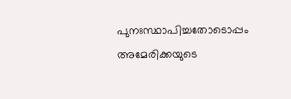പുനഃസ്ഥാപിച്ചതോടൊപ്പം അമേരിക്കയുടെ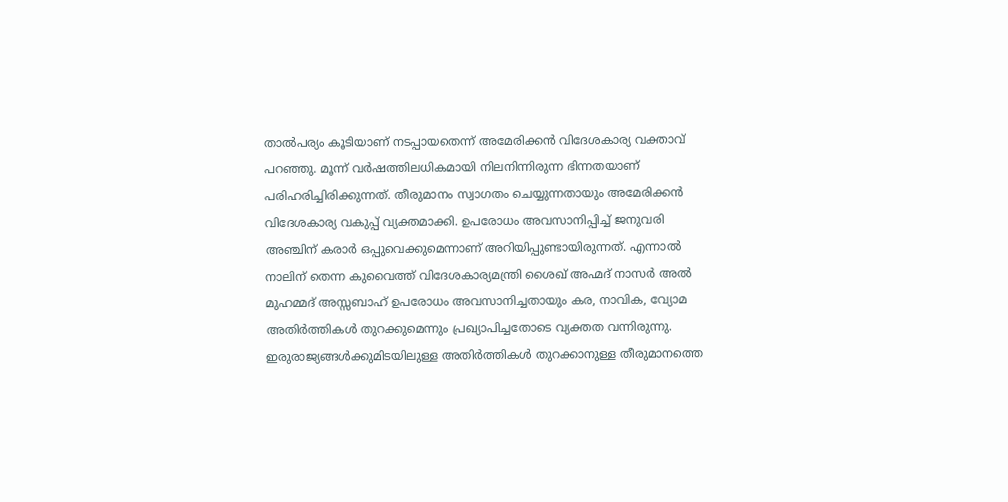താൽപര്യം കൂടിയാണ് നടപ്പായതെന്ന് അമേരിക്കൻ വിദേശകാര്യ വക്താവ് പറഞ്ഞു. മൂന്ന് വർഷത്തിലധികമായി നിലനിന്നിരുന്ന ഭിന്നതയാണ് പരിഹരിച്ചിരിക്കുന്നത്. തീരുമാനം സ്വാഗതം ചെയ്യുന്നതായും അമേരിക്കൻ വിദേശകാര്യ വകുപ്പ് വ്യക്തമാക്കി. ഉപരോധം അവസാനിപ്പിച്ച് ജനുവരി അഞ്ചിന് കരാർ ഒപ്പുവെക്കുമെന്നാണ് അറിയിപ്പുണ്ടായിരുന്നത്. എന്നാൽ നാലിന് തെന്ന കുവൈത്ത് വിദേശകാര്യമന്ത്രി ശൈഖ് അഹ്മദ് നാസർ അൽ മുഹമ്മദ് അസ്സബാഹ് ഉപരോധം അവസാനിച്ചതായും കര, നാവിക, വ്യോമ അതിർത്തികൾ തുറക്കുമെന്നും പ്രഖ്യാപിച്ചതോടെ വ്യക്തത വന്നിരുന്നു. ഇരുരാജ്യങ്ങൾക്കുമിടയിലുള്ള അതിർത്തികൾ തുറക്കാനുള്ള തീരുമാനത്തെ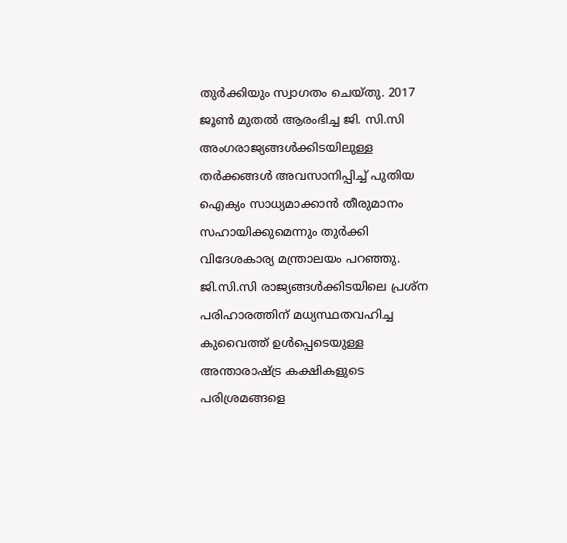തുർക്കിയും സ്വാഗതം ചെയ്തു. 2017 ജൂൺ മുതൽ ആരംഭിച്ച ജി. സി.സി അംഗരാജ്യങ്ങൾക്കിടയിലുള്ള തർക്കങ്ങൾ അവസാനിപ്പിച്ച് പുതിയ ഐക്യം സാധ്യമാക്കാൻ തീരുമാനം സഹായിക്കുമെന്നും തുർക്കി വിദേശകാര്യ മന്ത്രാലയം പറഞ്ഞു. ജി.സി.സി രാജ്യങ്ങൾക്കിടയിലെ പ്രശ്ന പരിഹാരത്തിന് മധ്യസ്ഥതവഹിച്ച കുവൈത്ത് ഉൾപ്പെടെയുള്ള അന്താരാഷ്ട്ര കക്ഷികളുടെ പരിശ്രമങ്ങളെ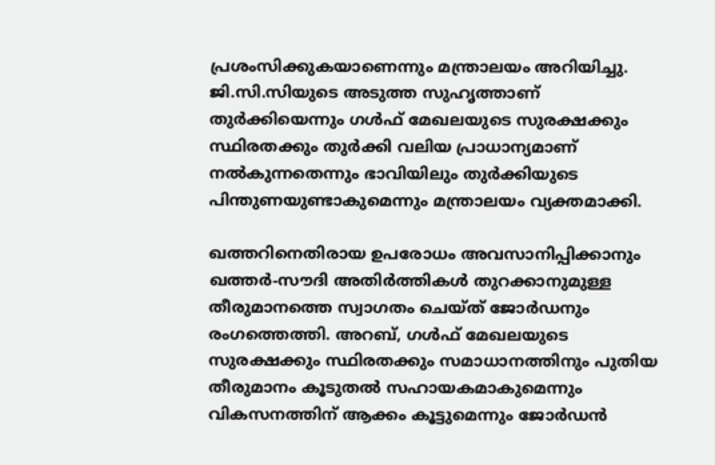പ്രശംസിക്കുകയാണെന്നും മന്ത്രാലയം അറിയിച്ചു. ജി.സി.സിയുടെ അടുത്ത സുഹൃത്താണ് തുർക്കിയെന്നും ഗൾഫ് മേഖലയുടെ സുരക്ഷക്കും സ്ഥിരതക്കും തുർക്കി വലിയ പ്രാധാന്യമാണ് നൽകുന്നതെന്നും ഭാവിയിലും തുർക്കിയുടെ പിന്തുണയുണ്ടാകുമെന്നും മന്ത്രാലയം വ്യക്തമാക്കി.

ഖത്തറിനെതിരായ ഉപരോധം അവസാനിപ്പിക്കാനും ഖത്തർ-സൗദി അതിർത്തികൾ തുറക്കാനുമുള്ള തീരുമാനത്തെ സ്വാഗതം ചെയ്ത് ജോർഡനും രംഗത്തെത്തി. അറബ്, ഗൾഫ് മേഖലയുടെ സുരക്ഷക്കും സ്ഥിരതക്കും സമാധാനത്തിനും പുതിയ തീരുമാനം കൂടുതൽ സഹായകമാകുമെന്നും വികസനത്തിന് ആക്കം കൂട്ടുമെന്നും ജോർഡൻ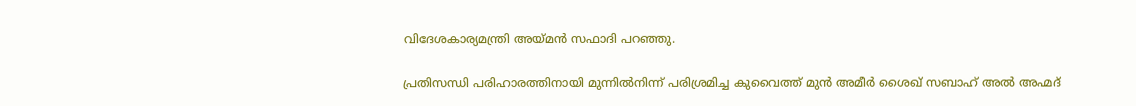വിദേശകാര്യമന്ത്രി അയ്മൻ സഫാദി പറഞ്ഞു.

പ്രതിസന്ധി പരിഹാരത്തിനായി മുന്നിൽനിന്ന് പരിശ്രമിച്ച കുവൈത്ത് മുൻ അമീർ ശൈഖ് സബാഹ് അൽ അഹ്മദ്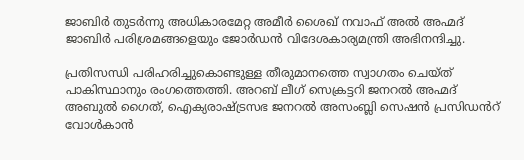ജാബിർ തുടർന്നു അധികാരമേറ്റ അമീർ ശൈഖ് നവാഫ് അൽ അഹ്മദ് ജാബിർ പരിശ്രമങ്ങളെയും ജോർഡൻ വിദേശകാര്യമന്ത്രി അഭിനന്ദിച്ചു.

പ്രതിസന്ധി പരിഹരിച്ചുകൊണ്ടുള്ള തീരുമാനത്തെ സ്വാഗതം ചെയ്ത് പാകിസ്ഥാനും രംഗത്തെത്തി. അറബ് ലീഗ് സെക്രട്ടറി ജനറൽ അഹ്മദ് അബുൽ ഗൈത്, ഐക്യരാഷ്ട്രസഭ ജനറൽ അസംബ്ലി സെഷൻ പ്രസിഡൻറ് വോൾകാൻ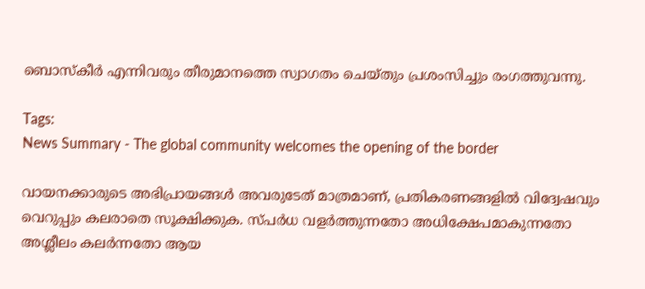ബൊസ്കീർ എന്നിവരും തീരുമാനത്തെ സ്വാഗതം ചെയ്തും പ്രശംസിച്ചും രംഗത്തുവന്നു.

Tags:
News Summary - The global community welcomes the opening of the border

വായനക്കാരുടെ അഭിപ്രായങ്ങള്‍ അവരുടേത് മാത്രമാണ്, പ്രതികരണങ്ങളിൽ വിദ്വേഷവും വെറുപ്പും കലരാതെ സൂക്ഷിക്കുക. സ്പർധ വളർത്തുന്നതോ അധിക്ഷേപമാകുന്നതോ അശ്ലീലം കലർന്നതോ ആയ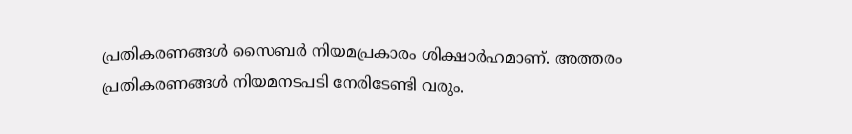പ്രതികരണങ്ങൾ സൈബർ നിയമപ്രകാരം ശിക്ഷാർഹമാണ്. അത്തരം പ്രതികരണങ്ങൾ നിയമനടപടി നേരിടേണ്ടി വരും.